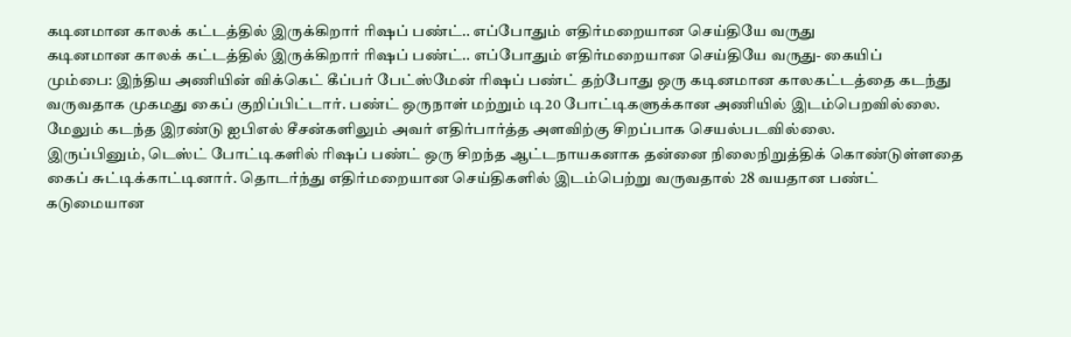கடினமான காலக் கட்டத்தில் இருக்கிறார் ரிஷப் பண்ட்.. எப்போதும் எதிர்மறையான செய்தியே வருது
கடினமான காலக் கட்டத்தில் இருக்கிறார் ரிஷப் பண்ட்.. எப்போதும் எதிர்மறையான செய்தியே வருது- கையிப்
மும்பை: இந்திய அணியின் விக்கெட் கீப்பர் பேட்ஸ்மேன் ரிஷப் பண்ட் தற்போது ஒரு கடினமான காலகட்டத்தை கடந்து வருவதாக முகமது கைப் குறிப்பிட்டார். பண்ட் ஒருநாள் மற்றும் டி20 போட்டிகளுக்கான அணியில் இடம்பெறவில்லை. மேலும் கடந்த இரண்டு ஐபிஎல் சீசன்களிலும் அவர் எதிர்பார்த்த அளவிற்கு சிறப்பாக செயல்படவில்லை.
இருப்பினும், டெஸ்ட் போட்டிகளில் ரிஷப் பண்ட் ஒரு சிறந்த ஆட்டநாயகனாக தன்னை நிலைநிறுத்திக் கொண்டுள்ளதை கைப் சுட்டிக்காட்டினார். தொடர்ந்து எதிர்மறையான செய்திகளில் இடம்பெற்று வருவதால் 28 வயதான பண்ட் கடுமையான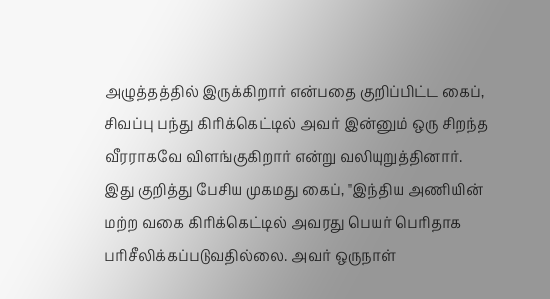அழுத்தத்தில் இருக்கிறார் என்பதை குறிப்பிட்ட கைப், சிவப்பு பந்து கிரிக்கெட்டில் அவர் இன்னும் ஒரு சிறந்த வீரராகவே விளங்குகிறார் என்று வலியுறுத்தினார்.
இது குறித்து பேசிய முகமது கைப், "இந்திய அணியின் மற்ற வகை கிரிக்கெட்டில் அவரது பெயர் பெரிதாக பரிசீலிக்கப்படுவதில்லை. அவர் ஒருநாள்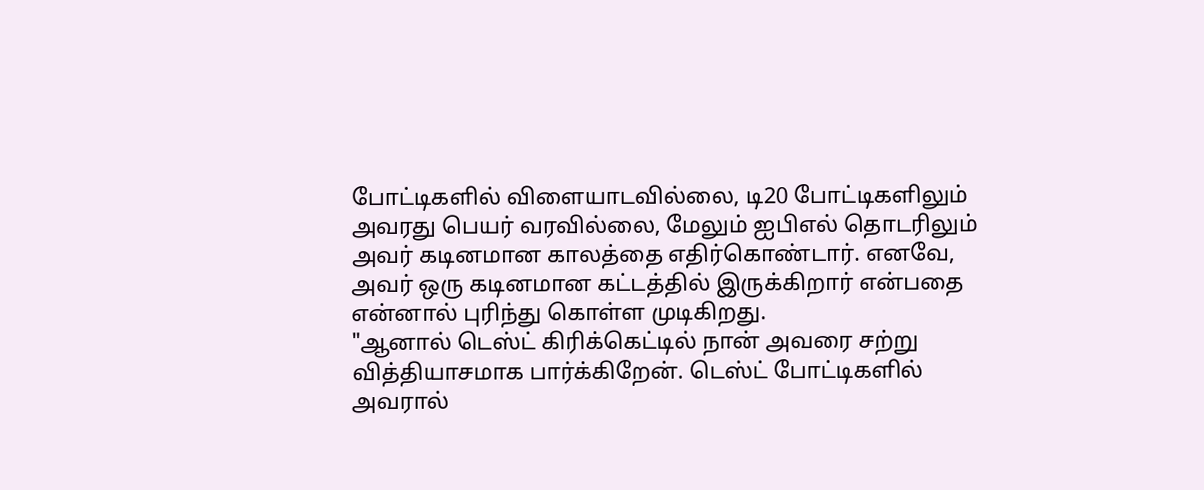போட்டிகளில் விளையாடவில்லை, டி20 போட்டிகளிலும் அவரது பெயர் வரவில்லை, மேலும் ஐபிஎல் தொடரிலும் அவர் கடினமான காலத்தை எதிர்கொண்டார். எனவே, அவர் ஒரு கடினமான கட்டத்தில் இருக்கிறார் என்பதை என்னால் புரிந்து கொள்ள முடிகிறது.
"ஆனால் டெஸ்ட் கிரிக்கெட்டில் நான் அவரை சற்று வித்தியாசமாக பார்க்கிறேன். டெஸ்ட் போட்டிகளில் அவரால்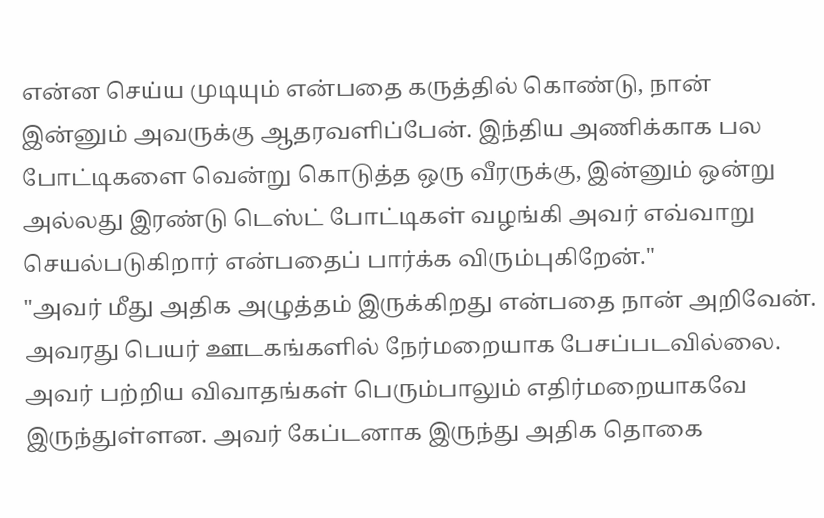என்ன செய்ய முடியும் என்பதை கருத்தில் கொண்டு, நான் இன்னும் அவருக்கு ஆதரவளிப்பேன். இந்திய அணிக்காக பல போட்டிகளை வென்று கொடுத்த ஒரு வீரருக்கு, இன்னும் ஒன்று அல்லது இரண்டு டெஸ்ட் போட்டிகள் வழங்கி அவர் எவ்வாறு செயல்படுகிறார் என்பதைப் பார்க்க விரும்புகிறேன்."
"அவர் மீது அதிக அழுத்தம் இருக்கிறது என்பதை நான் அறிவேன். அவரது பெயர் ஊடகங்களில் நேர்மறையாக பேசப்படவில்லை. அவர் பற்றிய விவாதங்கள் பெரும்பாலும் எதிர்மறையாகவே இருந்துள்ளன. அவர் கேப்டனாக இருந்து அதிக தொகை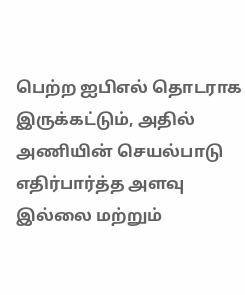பெற்ற ஐபிஎல் தொடராக இருக்கட்டும், அதில் அணியின் செயல்பாடு எதிர்பார்த்த அளவு இல்லை மற்றும்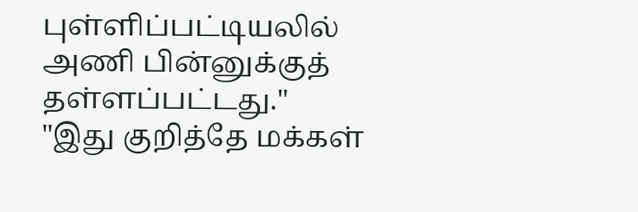புள்ளிப்பட்டியலில் அணி பின்னுக்குத் தள்ளப்பட்டது."
"இது குறித்தே மக்கள்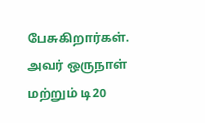பேசுகிறார்கள். அவர் ஒருநாள் மற்றும் டி20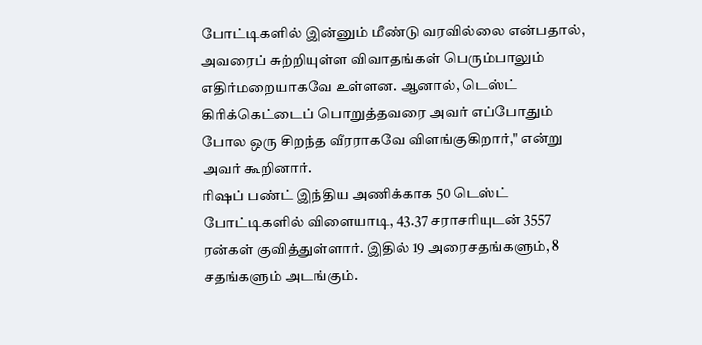போட்டிகளில் இன்னும் மீண்டு வரவில்லை என்பதால், அவரைப் சுற்றியுள்ள விவாதங்கள் பெரும்பாலும் எதிர்மறையாகவே உள்ளன. ஆனால், டெஸ்ட் கிரிக்கெட்டைப் பொறுத்தவரை அவர் எப்போதும் போல ஒரு சிறந்த வீரராகவே விளங்குகிறார்," என்று அவர் கூறினார்.
ரிஷப் பண்ட் இந்திய அணிக்காக 50 டெஸ்ட் போட்டிகளில் விளையாடி, 43.37 சராசரியுடன் 3557 ரன்கள் குவித்துள்ளார். இதில் 19 அரைசதங்களும், 8 சதங்களும் அடங்கும்.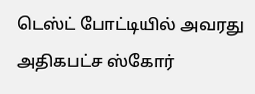டெஸ்ட் போட்டியில் அவரது அதிகபட்ச ஸ்கோர்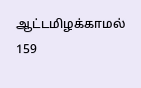ஆட்டமிழக்காமல் 159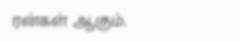ரன்கள் ஆகும்.